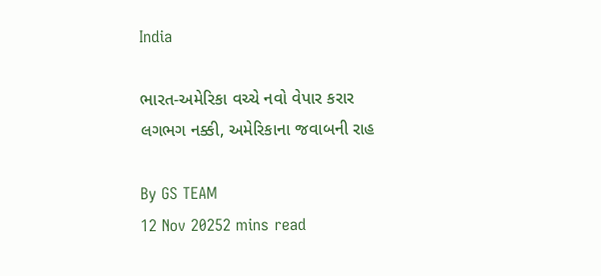India

ભારત-અમેરિકા વચ્ચે નવો વેપાર કરાર લગભગ નક્કી, અમેરિકાના જવાબની રાહ

By GS TEAM
12 Nov 20252 mins read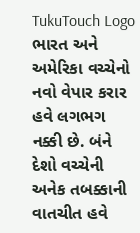TukuTouch Logo
ભારત અને અમેરિકા વચ્ચેનો નવો વેપાર કરાર હવે લગભગ નક્કી છે. બંને દેશો વચ્ચેની અનેક તબક્કાની વાતચીત હવે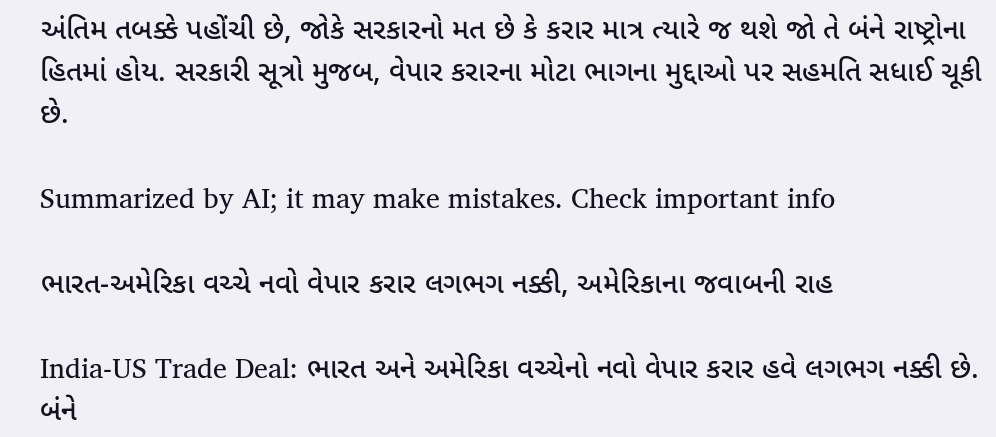અંતિમ તબક્કે પહોંચી છે, જોકે સરકારનો મત છે કે કરાર માત્ર ત્યારે જ થશે જો તે બંને રાષ્ટ્રોના હિતમાં હોય. સરકારી સૂત્રો મુજબ, વેપાર કરારના મોટા ભાગના મુદ્દાઓ પર સહમતિ સધાઈ ચૂકી છે.

Summarized by AI; it may make mistakes. Check important info

ભારત-અમેરિકા વચ્ચે નવો વેપાર કરાર લગભગ નક્કી, અમેરિકાના જવાબની રાહ

India-US Trade Deal: ભારત અને અમેરિકા વચ્ચેનો નવો વેપાર કરાર હવે લગભગ નક્કી છે. બંને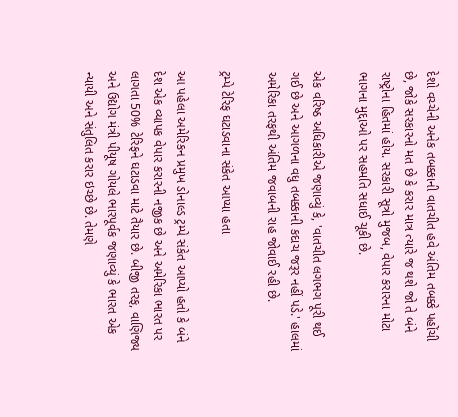દેશો વચ્ચેની અનેક તબક્કાની વાતચીત હવે અંતિમ તબક્કે પહોંચી છે, જોકે સરકારનો મત છે કે કરાર માત્ર ત્યારે જ થશે જો તે બંને રાષ્ટ્રોના હિતમાં હોય. સરકારી સૂત્રો મુજબ, વેપાર કરારના મોટા ભાગના મુદ્દાઓ પર સહમતિ સધાઈ ચૂકી છે.

એક વરિષ્ઠ અધિકારીએ જણાવ્યું કે, 'વાતચીત લગભગ પૂરી થઈ ગઈ છે અને આગળના વધુ તબક્કાની કદાચ જરૂર નહીં પડે.' હાલમાં અમેરિકા તરફથી અંતિમ જવાબની રાહ જોવાઈ રહી છે.

ટ્રમ્પે ટેરિફ ઘટાડવાના સંકેત આપ્યા હતા

આ પહેલા અમેરિકન પ્રમુખ ડોનાલ્ડ ટ્રમ્પે સંકેત આપ્યો હતો કે બંને દેશ એક વ્યાપક વેપાર કરારની નજીક છે અને અમેરિકા ભારત પર લાગતા 50% ટેરિફને ઘટાડવા માટે તૈયાર છે. બીજી તરફ, વાણિજ્ય અને ઉદ્યોગ મંત્રી પીયૂષ ગોયલે ભારપૂર્વક જણાવ્યું કે ભારત એક ન્યાયી અને સંતુલિત કરાર ઇચ્છે છે. તેમણે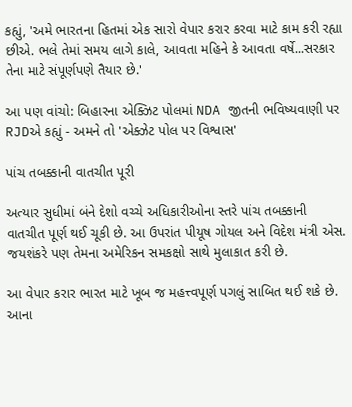કહ્યું, 'અમે ભારતના હિતમાં એક સારો વેપાર કરાર કરવા માટે કામ કરી રહ્યા છીએ. ભલે તેમાં સમય લાગે કાલે, આવતા મહિને કે આવતા વર્ષે...સરકાર તેના માટે સંપૂર્ણપણે તૈયાર છે.'

આ પણ વાંચો: બિહારના એક્ઝિટ પોલમાં NDA જીતની ભવિષ્યવાણી પર RJDએ કહ્યું - અમને તો 'એક્ઝેટ પોલ પર વિશ્વાસ'

પાંચ તબક્કાની વાતચીત પૂરી

અત્યાર સુધીમાં બંને દેશો વચ્ચે અધિકારીઓના સ્તરે પાંચ તબક્કાની વાતચીત પૂર્ણ થઈ ચૂકી છે. આ ઉપરાંત પીયૂષ ગોયલ અને વિદેશ મંત્રી એસ. જયશંકરે પણ તેમના અમેરિકન સમકક્ષો સાથે મુલાકાત કરી છે.

આ વેપાર કરાર ભારત માટે ખૂબ જ મહત્ત્વપૂર્ણ પગલું સાબિત થઈ શકે છે. આના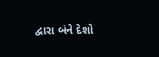દ્વારા બંને દેશો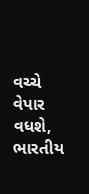વચ્ચે વેપાર વધશે, ભારતીય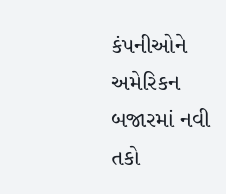કંપનીઓને અમેરિકન બજારમાં નવી તકો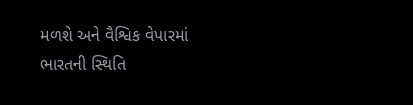મળશે અને વૈશ્વિક વેપારમાં ભારતની સ્થિતિ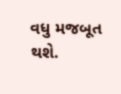વધુ મજબૂત થશે.